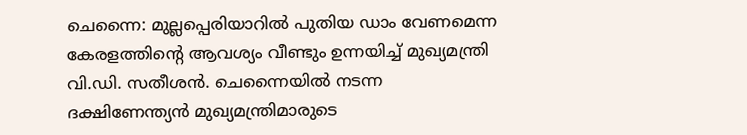ചെന്നൈ: മുല്ലപ്പെരിയാറിൽ പുതിയ ഡാം വേണമെന്ന കേരളത്തിന്റെ ആവശ്യം വീണ്ടും ഉന്നയിച്ച് മുഖ്യമന്ത്രി വി.ഡി. സതീശൻ. ചെന്നൈയിൽ നടന്ന ദക്ഷിണേന്ത്യൻ മുഖ്യമന്ത്രിമാരുടെ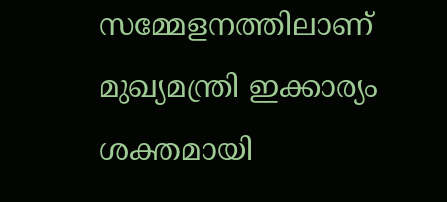സമ്മേളനത്തിലാണ് മുഖ്യമന്ത്രി ഇക്കാര്യം ശക്തമായി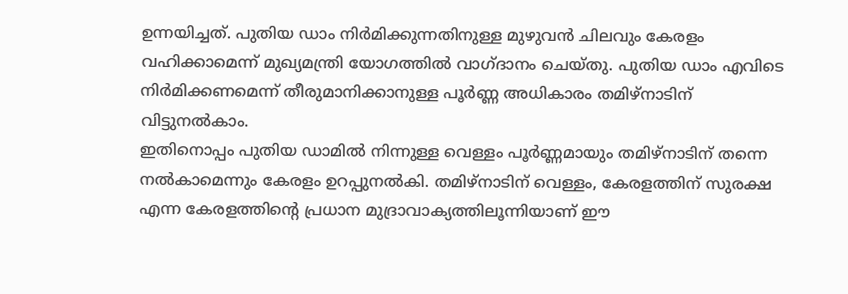ഉന്നയിച്ചത്. പുതിയ ഡാം നിർമിക്കുന്നതിനുള്ള മുഴുവൻ ചിലവും കേരളം വഹിക്കാമെന്ന് മുഖ്യമന്ത്രി യോഗത്തിൽ വാഗ്ദാനം ചെയ്തു. പുതിയ ഡാം എവിടെ നിർമിക്കണമെന്ന് തീരുമാനിക്കാനുള്ള പൂർണ്ണ അധികാരം തമിഴ്നാടിന് വിട്ടുനൽകാം.
ഇതിനൊപ്പം പുതിയ ഡാമിൽ നിന്നുള്ള വെള്ളം പൂർണ്ണമായും തമിഴ്നാടിന് തന്നെ നൽകാമെന്നും കേരളം ഉറപ്പുനൽകി. തമിഴ്നാടിന് വെള്ളം, കേരളത്തിന് സുരക്ഷ എന്ന കേരളത്തിന്റെ പ്രധാന മുദ്രാവാക്യത്തിലൂന്നിയാണ് ഈ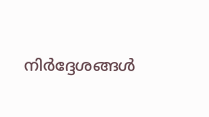നിർദ്ദേശങ്ങൾ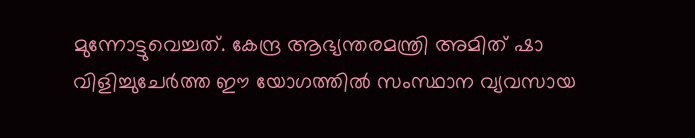മുന്നോട്ടുവെച്ചത്. കേന്ദ്ര ആഭ്യന്തരമന്ത്രി അമിത് ഷാ വിളിച്ചുചേർത്ത ഈ യോഗത്തിൽ സംസ്ഥാന വ്യവസായ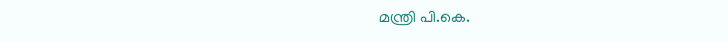മന്ത്രി പി.കെ.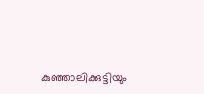കുഞ്ഞാലിക്കുട്ടിയും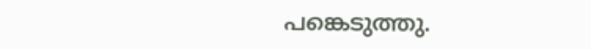പങ്കെടുത്തു.